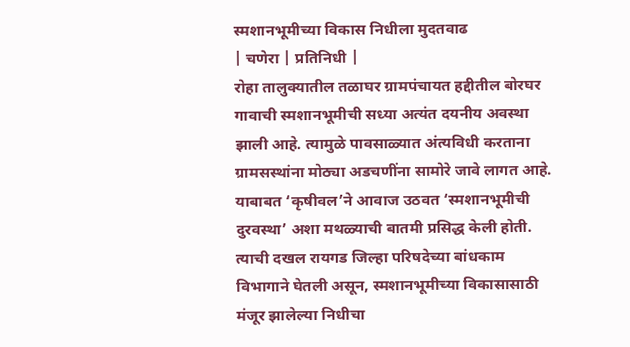स्मशानभूमीच्या विकास निधीला मुदतवाढ
| चणेरा | प्रतिनिधी |
रोहा तालुक्यातील तळाघर ग्रामपंचायत हद्दीतील बोरघर गावाची स्मशानभूमीची सध्या अत्यंत दयनीय अवस्था झाली आहे. त्यामुळे पावसाळ्यात अंत्यविधी करताना ग्रामसस्थांना मोठ्या अडचणींना सामोरे जावे लागत आहे. याबाबत ‘कृषीवल’ने आवाज उठवत ‘स्मशानभूमीची दुरवस्था’ अशा मथळ्याची बातमी प्रसिद्ध केली होती. त्याची दखल रायगड जिल्हा परिषदेच्या बांधकाम विभागाने घेतली असून, स्मशानभूमीच्या विकासासाठी मंजूर झालेल्या निधीचा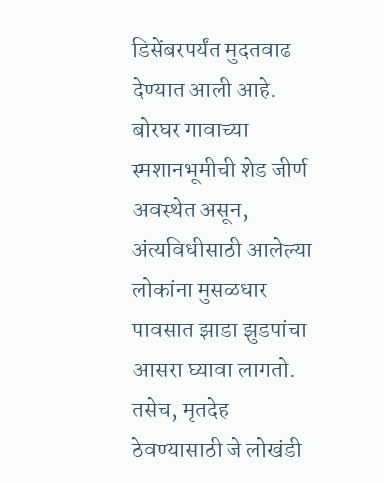डिसेंबरपर्यंत मुदतवाढ देण्यात आली आहे.
बोरघर गावाच्या स्मशानभूमीची शेड जीर्ण अवस्थेत असून, अंत्यविधीसाठी आलेल्या लोकांना मुसळधार पावसात झाडा झुडपांचा आसरा घ्यावा लागतो. तसेच, मृतदेह ठेवण्यासाठी जे लोखंडी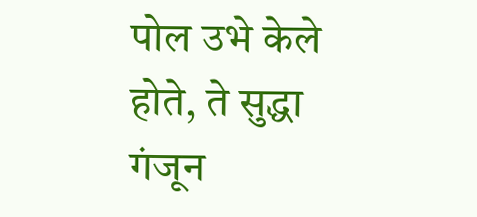पोल उभे केले होते, ते सुद्धा गंजून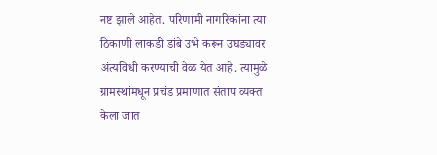नष्ट झाले आहेत. परिणामी नागरिकांना त्या ठिकाणी लाकडी डांबे उभे करून उघड्यावर अंत्यविधी करण्याची वेळ येत आहे. त्यामुळे ग्रामस्थांमधून प्रचंड प्रमाणात संताप व्यक्त केला जात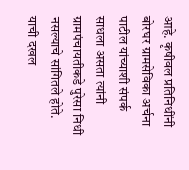आहे. कृषीवल प्रतिनिधींनी बोरघर ग्रामसेविका अर्चना पाटील यांच्याशी संपर्क साधला असता त्यांनी ग्रामपंचायतीकडे पुरेसा निधी नसल्याचे सांगितले होते. याची दखल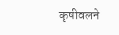कृषीवलने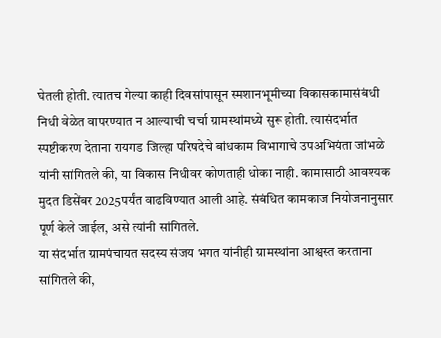घेतली होती. त्यातच गेल्या काही दिवसांपासून स्मशानभूमीच्या विकासकामासंबंधी निधी वेळेत वापरण्यात न आल्याची चर्चा ग्रामस्थांमध्ये सुरू होती. त्यासंदर्भात स्पष्टीकरण देताना रायगड जिल्हा परिषदेचे बांधकाम विभागाचे उपअभियंता जांभळे यांनी सांगितले की, या विकास निधीवर कोणताही धोका नाही. कामासाठी आवश्यक मुदत डिसेंबर 2025पर्यंत वाढविण्यात आली आहे. संबंधित कामकाज नियोजनानुसार पूर्ण केले जाईल, असे त्यांनी सांगितले.
या संदर्भात ग्रामपंचायत सदस्य संजय भगत यांनीही ग्रामस्थांना आश्वस्त करताना सांगितले की,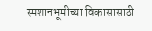स्मशानभूमीच्या विकासासाठी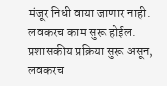मंजूर निधी वाया जाणार नाही. लवकरच काम सुरू होईल. प्रशासकीय प्रक्रिया सुरू असून, लवकरच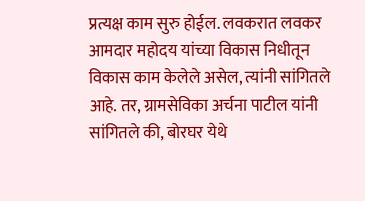प्रत्यक्ष काम सुरु होईल. लवकरात लवकर आमदार महोदय यांच्या विकास निधीतून विकास काम केलेले असेल, त्यांनी सांगितले आहे. तर, ग्रामसेविका अर्चना पाटील यांनी सांगितले की, बोरघर येथे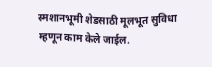स्मशानभूमी शेडसाठी मूलभूत सुविधा म्हणून काम केले जाईल.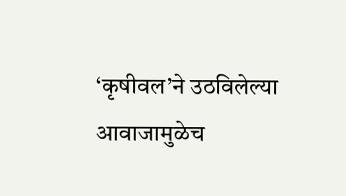‘कृषीवल’ने उठविलेल्या आवाजामुळेच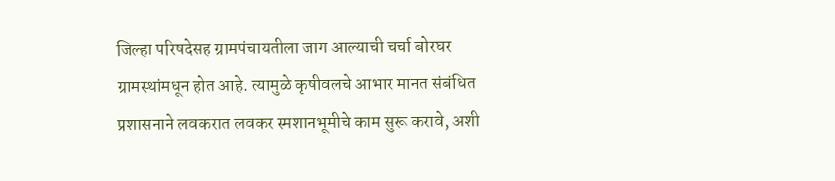जिल्हा परिषदेसह ग्रामपंचायतीला जाग आल्याची चर्चा बोरघर ग्रामस्थांमधून होत आहे. त्यामुळे कृषीवलचे आभार मानत संबंधित प्रशासनाने लवकरात लवकर स्मशानभूमीचे काम सुरू करावे, अशी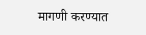मागणी करण्यात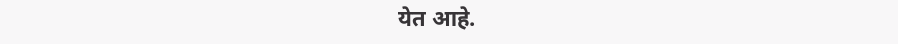येत आहे.